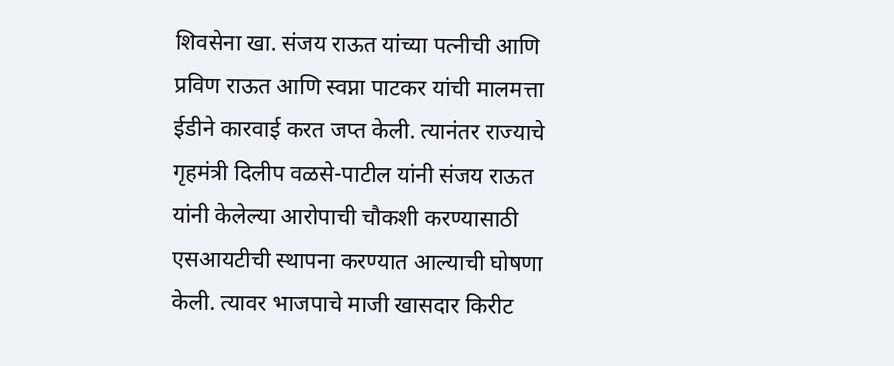शिवसेना खा. संजय राऊत यांच्या पत्नीची आणि प्रविण राऊत आणि स्वप्ना पाटकर यांची मालमत्ता ईडीने कारवाई करत जप्त केली. त्यानंतर राज्याचे गृहमंत्री दिलीप वळसे-पाटील यांनी संजय राऊत यांनी केलेल्या आरोपाची चौकशी करण्यासाठी एसआयटीची स्थापना करण्यात आल्याची घोषणा केली. त्यावर भाजपाचे माजी खासदार किरीट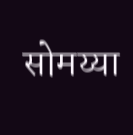सोमय्या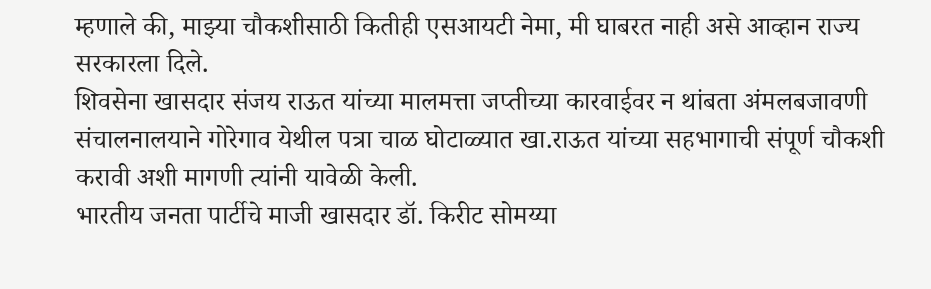म्हणाले की, माझ्या चौकशीसाठी कितीही एसआयटी नेमा, मी घाबरत नाही असे आव्हान राज्य सरकारला दिले.
शिवसेना खासदार संजय राऊत यांच्या मालमत्ता जप्तीच्या कारवाईवर न थांबता अंमलबजावणी संचालनालयाने गोरेगाव येथील पत्रा चाळ घोटाळ्यात खा.राऊत यांच्या सहभागाची संपूर्ण चौकशी करावी अशी मागणी त्यांनी यावेळी केली.
भारतीय जनता पार्टीचे माजी खासदार डॉ. किरीट सोमय्या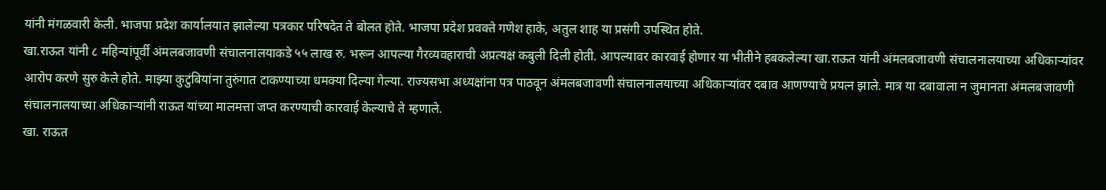यांनी मंगळवारी केली. भाजपा प्रदेश कार्यालयात झालेल्या पत्रकार परिषदेत ते बोलत होते. भाजपा प्रदेश प्रवक्ते गणेश हाके, अतुल शाह या प्रसंगी उपस्थित होते.
खा.राऊत यांनी ८ महिन्यांपूर्वी अंमलबजावणी संचालनालयाकडे ५५ लाख रु. भरून आपल्या गैरव्यवहाराची अप्रत्यक्ष कबुली दिली होती. आपल्यावर कारवाई होणार या भीतीने हबकलेल्या खा.राऊत यांनी अंमलबजावणी संचालनालयाच्या अधिकाऱ्यांवर आरोप करणे सुरु केले होते. माझ्या कुटुंबियांना तुरुंगात टाकण्याच्या धमक्या दिल्या गेल्या. राज्यसभा अध्यक्षांना पत्र पाठवून अंमलबजावणी संचालनालयाच्या अधिकाऱ्यांवर दबाव आणण्याचे प्रयत्न झाले. मात्र या दबावाला न जुमानता अंमलबजावणी संचालनालयाच्या अधिकाऱ्यांनी राऊत यांच्या मालमत्ता जप्त करण्याची कारवाई केल्याचे ते म्हणाले.
खा. राऊत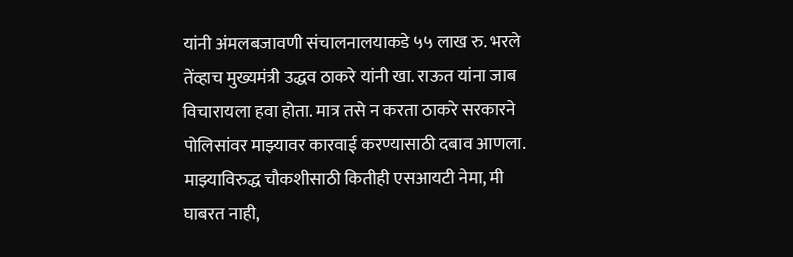यांनी अंमलबजावणी संचालनालयाकडे ५५ लाख रु. भरले तेंव्हाच मुख्यमंत्री उद्धव ठाकरे यांनी खा. राऊत यांना जाब विचारायला हवा होता. मात्र तसे न करता ठाकरे सरकारने पोलिसांवर माझ्यावर कारवाई करण्यासाठी दबाव आणला. माझ्याविरुद्ध चौकशीसाठी कितीही एसआयटी नेमा, मी घाबरत नाही,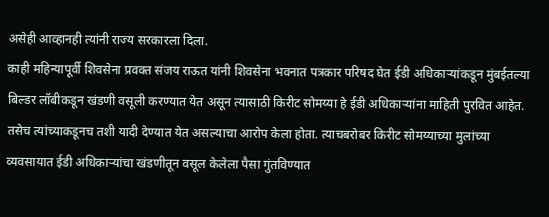असेही आव्हानही त्यांनी राज्य सरकारला दिला.
काही महिन्यापूर्वी शिवसेना प्रवक्त संजय राऊत यांनी शिवसेना भवनात पत्रकार परिषद घेत ईडी अधिकाऱ्यांकडून मुंबईतल्या बिल्डर लॉबीकडून खंडणी वसूली करण्यात येत असून त्यासाठी किरीट सोमय्या हे ईडी अधिकाऱ्यांना माहिती पुरवित आहेत. तसेच त्यांच्याकडूनच तशी यादी देण्यात येत असल्याचा आरोप केला होता. त्याचबरोबर किरीट सोमय्याच्या मुलांच्या व्यवसायात ईडी अधिकाऱ्यांचा खंडणीतून वसूल केलेला पैसा गुंतविण्यात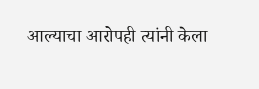आल्याचा आरोपही त्यांनी केला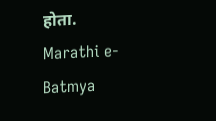होता.
Marathi e-Batmya